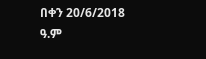በቀን 20/6/2018 ዓ.ም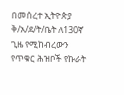በመሰረተ ኢትዮጵያ ቅ/አ/ደ/ት/ቤት ለ130ኛ ጊዜ የሚከብረውን የጥቁር ሕዝቦች የኩራት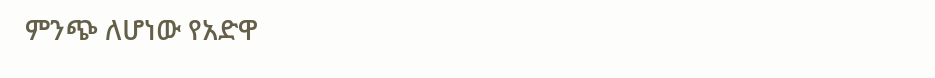ምንጭ ለሆነው የአድዋ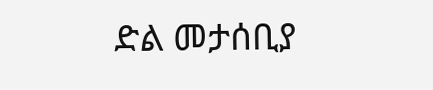ድል መታሰቢያ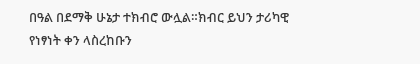በዓል በደማቅ ሁኔታ ተክብሮ ውሏል።ክብር ይህን ታሪካዊ የነፃነት ቀን ላስረከቡን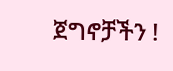ጀግኖቻችን !